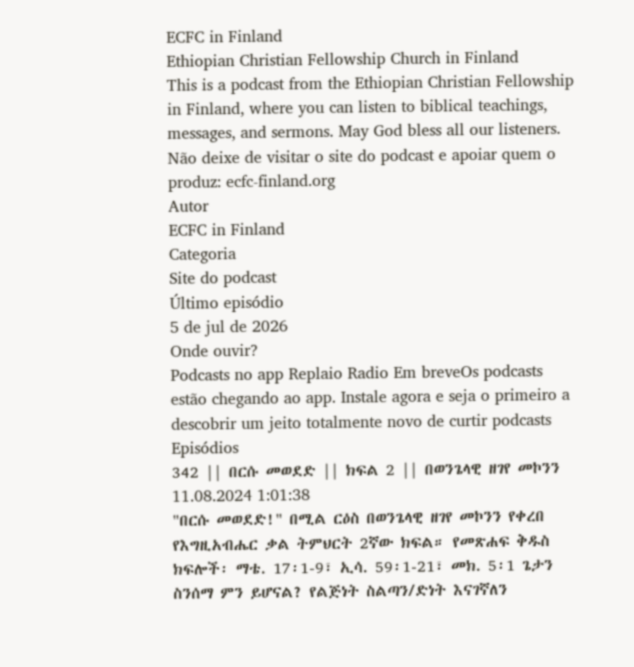ECFC in Finland
Ethiopian Christian Fellowship Church in Finland
This is a podcast from the Ethiopian Christian Fellowship in Finland, where you can listen to biblical teachings, messages, and sermons. May God bless all our listeners.
Não deixe de visitar o site do podcast e apoiar quem o produz: ecfc-finland.org
Autor
ECFC in Finland
Categoria
Site do podcast
Último episódio
5 de jul de 2026
Onde ouvir?
Podcasts no app Replaio Radio Em breveOs podcasts estão chegando ao app. Instale agora e seja o primeiro a descobrir um jeito totalmente novo de curtir podcasts
Episódios
342 || በርሱ መወደድ || ክፍል 2 || በወንጌላዊ ዘገየ መኮንን 11.08.2024 1:01:38
"በርሱ መወደድ!" በሚል ርዕስ በወንጌላዊ ዘገየ መኮንን የቀረበ የእግዚአብሔር ቃል ትምህርት 2ኛው ክፍል። የመጽሐፍ ቅዱስ ክፍሎች፡ ማቴ. 17፡1-9፣ ኢሳ. 59፡1-21፣ መክ. 5፡1 ጌታን ስንሰማ ምን ይሆናል? የልጅነት ስልጣን/ድነት እናገኛለን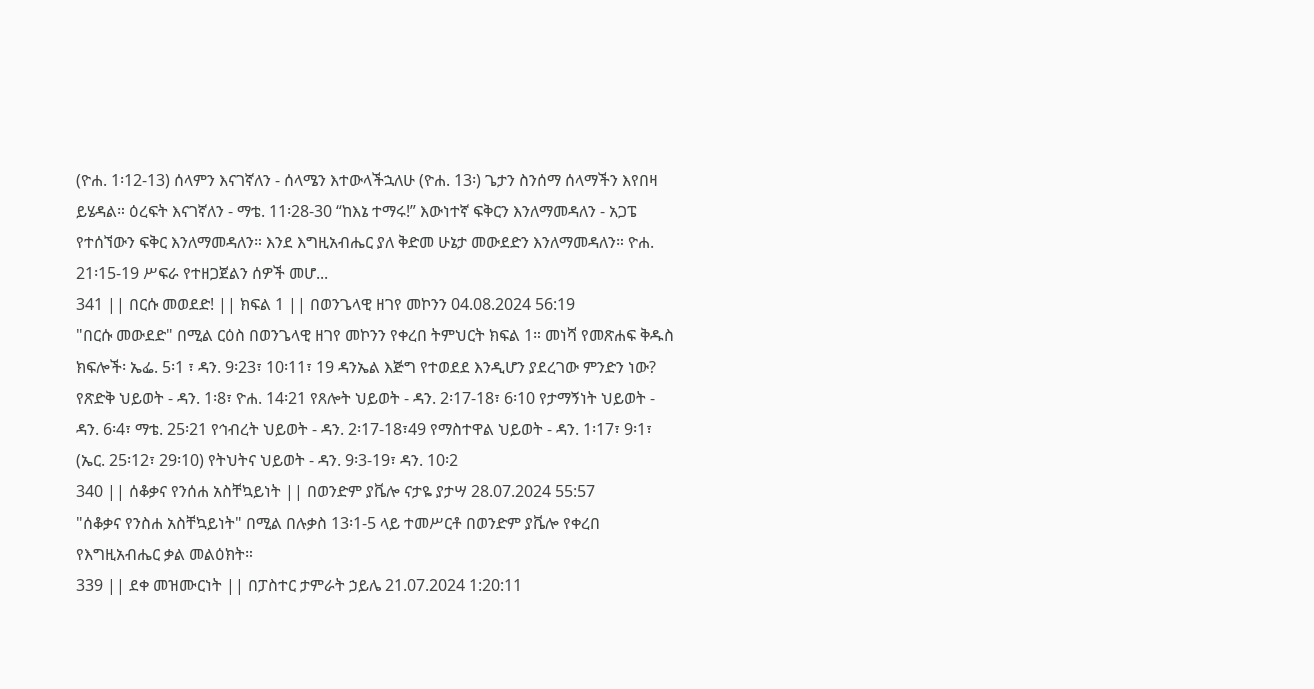(ዮሐ. 1፡12-13) ሰላምን እናገኛለን - ሰላሜን እተውላችኋለሁ (ዮሐ. 13፡) ጌታን ስንሰማ ሰላማችን እየበዛ ይሄዳል። ዕረፍት እናገኛለን - ማቴ. 11፡28-30 “ከእኔ ተማሩ!” እውነተኛ ፍቅርን እንለማመዳለን - አጋፔ የተሰኘውን ፍቅር እንለማመዳለን። እንደ እግዚአብሔር ያለ ቅድመ ሁኔታ መውደድን እንለማመዳለን። ዮሐ. 21፡15-19 ሥፍራ የተዘጋጀልን ሰዎች መሆ...
341 || በርሱ መወደድ! || ክፍል 1 || በወንጌላዊ ዘገየ መኮንን 04.08.2024 56:19
"በርሱ መውደድ" በሚል ርዕስ በወንጌላዊ ዘገየ መኮንን የቀረበ ትምህርት ክፍል 1። መነሻ የመጽሐፍ ቅዱስ ክፍሎች፡ ኤፌ. 5፡1 ፣ ዳን. 9፡23፣ 10፡11፣ 19 ዳንኤል እጅግ የተወደደ እንዲሆን ያደረገው ምንድን ነው? የጽድቅ ህይወት - ዳን. 1፡8፣ ዮሐ. 14፡21 የጸሎት ህይወት - ዳን. 2፡17-18፣ 6፡10 የታማኝነት ህይወት - ዳን. 6፡4፣ ማቴ. 25፡21 የኅብረት ህይወት - ዳን. 2፡17-18፣49 የማስተዋል ህይወት - ዳን. 1፡17፣ 9፡1፣ (ኤር. 25፡12፣ 29፡10) የትህትና ህይወት - ዳን. 9፡3-19፣ ዳን. 10፡2
340 || ሰቆቃና የንሰሐ አስቸኳይነት || በወንድም ያቬሎ ናታዬ ያታሣ 28.07.2024 55:57
"ሰቆቃና የንስሐ አስቸኳይነት" በሚል በሉቃስ 13፡1-5 ላይ ተመሥርቶ በወንድም ያቬሎ የቀረበ የእግዚአብሔር ቃል መልዕክት።
339 || ደቀ መዝሙርነት || በፓስተር ታምራት ኃይሌ 21.07.2024 1:20:11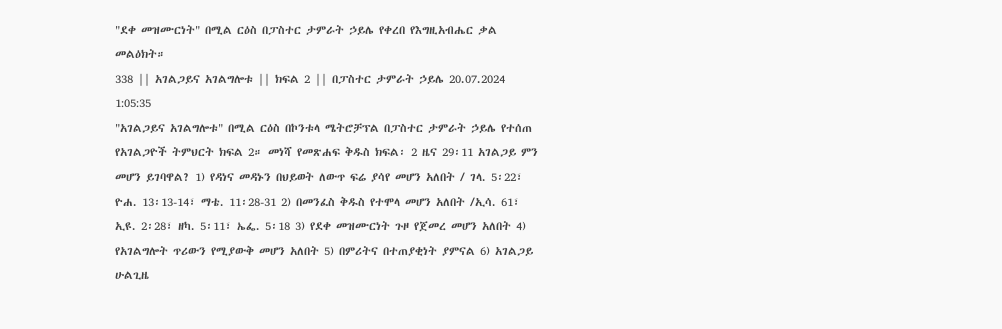"ደቀ መዝሙርነት" በሚል ርዕስ በፓስተር ታምራት ኃይሌ የቀረበ የእግዚአብሔር ቃል መልዕክት።
338 || አገልጋይና አገልግሎቱ || ክፍል 2 || በፓስተር ታምራት ኃይሌ 20.07.2024 1:05:35
"አገልጋይና አገልግሎቱ" በሚል ርዕስ በኮንቱላ ሜትሮቻፕል በፓስተር ታምራት ኃይሌ የተሰጠ የአገልጋዮች ትምህርት ክፍል 2። መነሻ የመጽሐፍ ቅዱስ ክፍል፡ 2 ዜና 29፡11 አገልጋይ ምን መሆን ይገባዋል? 1) የዳነና መዳኑን በህይወት ለውጥ ፍሬ ያሳየ መሆን አለበት / ገላ. 5፡22፣ ዮሐ. 13፡13-14፣ ማቴ. 11፡28-31 2) በመንፈስ ቅዱስ የተሞላ መሆን አለበት /ኢሳ. 61፣ ኢዩ. 2፡28፣ ዘካ. 5፡11፣ ኤፌ. 5፡18 3) የደቀ መዝሙርነት ጉዞ የጀመረ መሆን አለበት 4) የአገልግሎት ጥሪውን የሚያውቅ መሆን አለበት 5) በምሪትና በተጠያቂነት ያምናል 6) አገልጋይ ሁልጊዜ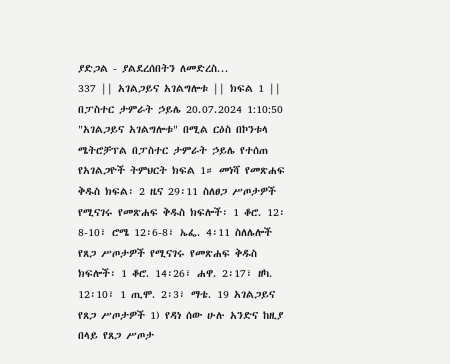ያድጋል - ያልደረሰበትን ለመድረስ...
337 || አገልጋይና አገልግሎቱ || ክፍል 1 || በፓስተር ታምራት ኃይሌ 20.07.2024 1:10:50
"አገልጋይና አገልግሎቱ" በሚል ርዕስ በኮንቱላ ሜትሮቻፕል በፓስተር ታምራት ኃይሌ የተሰጠ የአገልጋዮች ትምህርት ክፍል 1። መነሻ የመጽሐፍ ቅዱስ ክፍል፡ 2 ዜና 29፡11 ስለፀጋ ሥጦታዎች የሚናገሩ የመጽሐፍ ቅዱስ ክፍሎች፡ 1 ቆሮ. 12፡8-10፣ ሮሜ 12፡6-8፣ ኤፌ. 4፡11 ስለሌሎች የጸጋ ሥጦታዎች የሚናገሩ የመጽሐፍ ቅዱስ ክፍሎች፡ 1 ቆሮ. 14፡26፣ ሐዋ. 2፡17፣ ዘካ. 12፡10፣ 1 ጢሞ. 2፡3፣ ማቴ. 19 አገልጋይና የጸጋ ሥጦታዎች 1) የዳነ ሰው ሁሉ አንድና ከዚያ በላይ የጸጋ ሥጦታ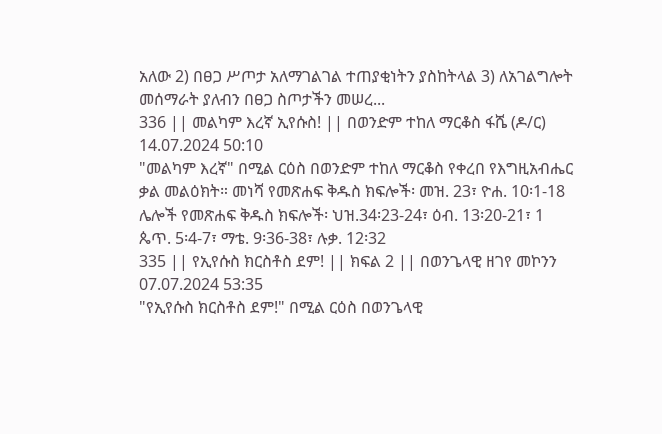አለው 2) በፀጋ ሥጦታ አለማገልገል ተጠያቂነትን ያስከትላል 3) ለአገልግሎት መሰማራት ያለብን በፀጋ ስጦታችን መሠረ...
336 || መልካም እረኛ ኢየሱስ! || በወንድም ተከለ ማርቆስ ፋሼ (ዶ/ር) 14.07.2024 50:10
"መልካም እረኛ" በሚል ርዕስ በወንድም ተከለ ማርቆስ የቀረበ የእግዚአብሔር ቃል መልዕክት። መነሻ የመጽሐፍ ቅዱስ ክፍሎች፡ መዝ. 23፣ ዮሐ. 10፡1-18 ሌሎች የመጽሐፍ ቅዱስ ክፍሎች፡ ህዝ.34፡23-24፣ ዕብ. 13፡20-21፣ 1 ጴጥ. 5፡4-7፣ ማቴ. 9፡36-38፣ ሉቃ. 12፡32
335 || የኢየሱስ ክርስቶስ ደም! || ክፍል 2 || በወንጌላዊ ዘገየ መኮንን 07.07.2024 53:35
"የኢየሱስ ክርስቶስ ደም!" በሚል ርዕስ በወንጌላዊ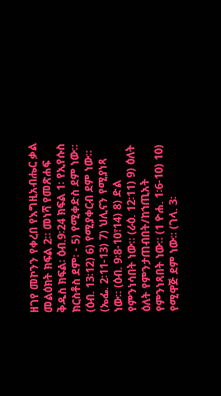ዘገየ መኮንን የቀረበ የእግዚአብሔር ቃል መልዕክት ክፍል 2። መነሻ የመጽሐፍ ቅዱስ ክፍል፡ ዕብ.9፡24 ክፍል 1፡ የኢየሱስ ክርስቶስ ደም፡ - 5) የሚቀድስ ደም ነው። (ዕብ. 13፡12) 6) የሚያቀርብ ደም ነው። (ኤፌ. 2፡11-13) 7) ህሊናን የሚያነጻ ነው። (ዕብ. 9፡8-10፣14) 8) ድል የምንነሳበት ነው። (ራዕ. 12፡11) 9) ዕለት ዕለት የምንታጠብበት/ከኀጢአት የምንነጻበት ነው። (1 ዮሐ. 1፡6-10) 10) የሚዋጅ ደም ነው። (ገላ. 3፡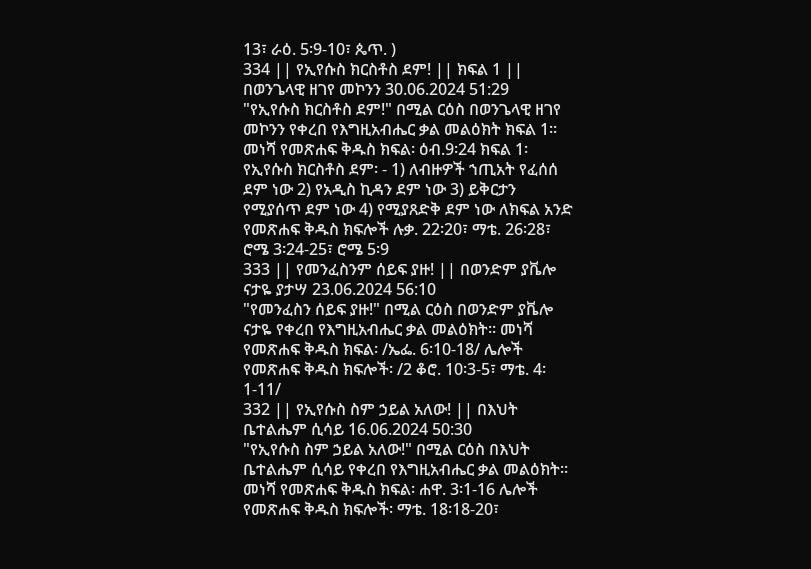13፣ ራዕ. 5፡9-10፣ ጴጥ. )
334 || የኢየሱስ ክርስቶስ ደም! || ክፍል 1 || በወንጌላዊ ዘገየ መኮንን 30.06.2024 51:29
"የኢየሱስ ክርስቶስ ደም!" በሚል ርዕስ በወንጌላዊ ዘገየ መኮንን የቀረበ የእግዚአብሔር ቃል መልዕክት ክፍል 1። መነሻ የመጽሐፍ ቅዱስ ክፍል፡ ዕብ.9፡24 ክፍል 1፡ የኢየሱስ ክርስቶስ ደም፡ - 1) ለብዙዎች ኀጢአት የፈሰሰ ደም ነው 2) የአዲስ ኪዳን ደም ነው 3) ይቅርታን የሚያሰጥ ደም ነው 4) የሚያጸድቅ ደም ነው ለክፍል አንድ የመጽሐፍ ቅዱስ ክፍሎች ሉቃ. 22፡20፣ ማቴ. 26፡28፣ ሮሜ 3፡24-25፣ ሮሜ 5፡9
333 || የመንፈስንም ሰይፍ ያዙ! || በወንድም ያቬሎ ናታዬ ያታሣ 23.06.2024 56:10
"የመንፈስን ሰይፍ ያዙ!" በሚል ርዕስ በወንድም ያቬሎ ናታዬ የቀረበ የእግዚአብሔር ቃል መልዕክት። መነሻ የመጽሐፍ ቅዱስ ክፍል፡ /ኤፌ. 6፡10-18/ ሌሎች የመጽሐፍ ቅዱስ ክፍሎች፡ /2 ቆሮ. 10፡3-5፣ ማቴ. 4፡1-11/
332 || የኢየሱስ ስም ኃይል አለው! || በእህት ቤተልሔም ሲሳይ 16.06.2024 50:30
"የኢየሱስ ስም ኃይል አለው!" በሚል ርዕስ በእህት ቤተልሔም ሲሳይ የቀረበ የእግዚአብሔር ቃል መልዕክት። መነሻ የመጽሐፍ ቅዱስ ክፍል፡ ሐዋ. 3፡1-16 ሌሎች የመጽሐፍ ቅዱስ ክፍሎች፡ ማቴ. 18፡18-20፣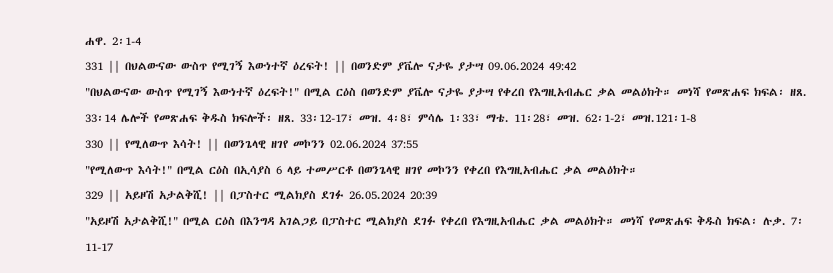ሐዋ. 2፡1-4
331 || በህልውናው ውስጥ የሚገኝ እውነተኛ ዕረፍት! || በወንድም ያቬሎ ናታዬ ያታሣ 09.06.2024 49:42
"በህልውናው ውስጥ የሚገኝ እውነተኛ ዕረፍት!" በሚል ርዕስ በወንድም ያቬሎ ናታዬ ያታሣ የቀረበ የእግዚአብሔር ቃል መልዕክት። መነሻ የመጽሐፍ ክፍል፡ ዘጸ. 33፡14 ሌሎች የመጽሐፍ ቅዱስ ክፍሎች፡ ዘጸ. 33፡12-17፣ መዝ. 4፡8፣ ምሳሌ 1፡33፣ ማቴ. 11፡28፣ መዝ. 62፡1-2፣ መዝ.121፡1-8
330 || የሚለውጥ እሳት! || በወንጌላዊ ዘገየ መኮንን 02.06.2024 37:55
"የሚለውጥ እሳት!" በሚል ርዕስ በኢሳያስ 6 ላይ ተመሥርቶ በወንጌላዊ ዘገየ መኮንን የቀረበ የእግዚአብሔር ቃል መልዕክት።
329 || አይዞሽ አታልቅሺ! || በፓስተር ሚልክያስ ደገፉ 26.05.2024 20:39
"አይዞሽ አታልቅሺ!" በሚል ርዕስ በእንግዳ አገልጋይ በፓስተር ሚልክያስ ደገፉ የቀረበ የእግዚአብሔር ቃል መልዕክት። መነሻ የመጽሐፍ ቅዱስ ክፍል፡ ሉቃ. 7፡11-17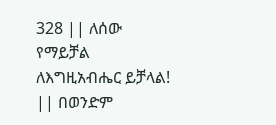328 || ለሰው የማይቻል ለእግዚአብሔር ይቻላል! || በወንድም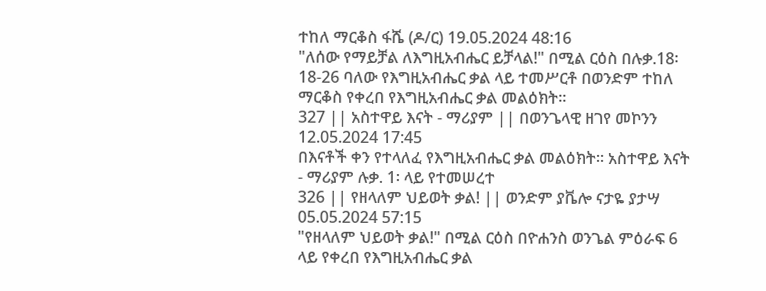ተከለ ማርቆስ ፋሼ (ዶ/ር) 19.05.2024 48:16
"ለሰው የማይቻል ለእግዚአብሔር ይቻላል!" በሚል ርዕስ በሉቃ.18፡18-26 ባለው የእግዚአብሔር ቃል ላይ ተመሥርቶ በወንድም ተከለ ማርቆስ የቀረበ የእግዚአብሔር ቃል መልዕክት።
327 || አስተዋይ እናት - ማሪያም || በወንጌላዊ ዘገየ መኮንን 12.05.2024 17:45
በእናቶች ቀን የተላለፈ የእግዚአብሔር ቃል መልዕክት። አስተዋይ እናት - ማሪያም ሉቃ. 1፡ ላይ የተመሠረተ
326 || የዘላለም ህይወት ቃል! || ወንድም ያቬሎ ናታዬ ያታሣ 05.05.2024 57:15
"የዘላለም ህይወት ቃል!" በሚል ርዕስ በዮሐንስ ወንጌል ምዕራፍ 6 ላይ የቀረበ የእግዚአብሔር ቃል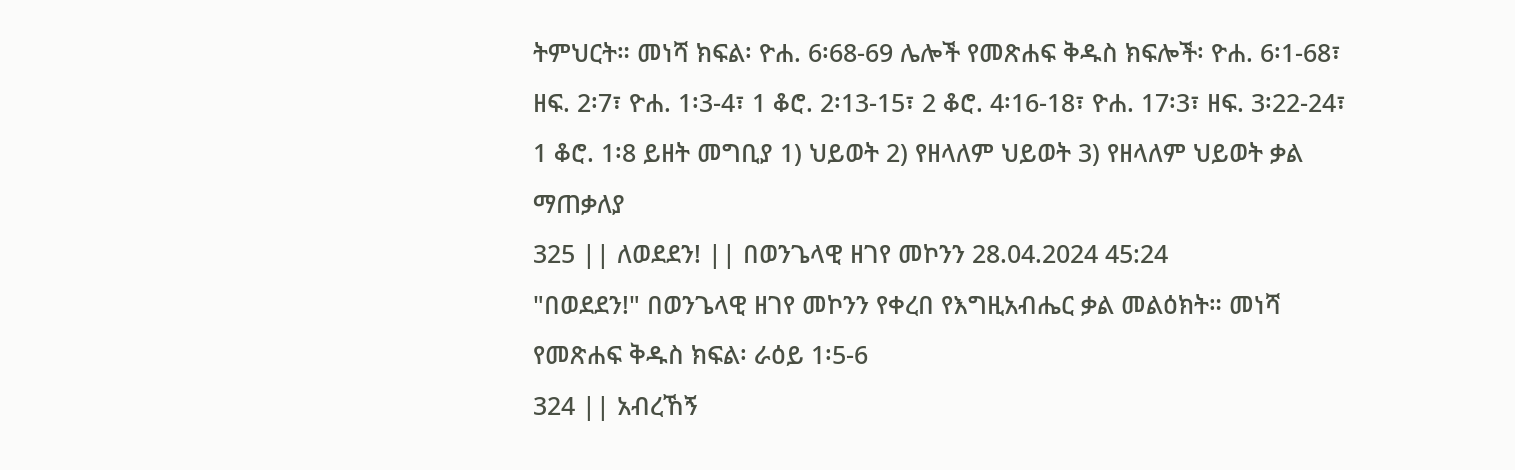ትምህርት። መነሻ ክፍል፡ ዮሐ. 6፡68-69 ሌሎች የመጽሐፍ ቅዱስ ክፍሎች፡ ዮሐ. 6፡1-68፣ ዘፍ. 2፡7፣ ዮሐ. 1፡3-4፣ 1 ቆሮ. 2፡13-15፣ 2 ቆሮ. 4፡16-18፣ ዮሐ. 17፡3፣ ዘፍ. 3፡22-24፣ 1 ቆሮ. 1፡8 ይዘት መግቢያ 1) ህይወት 2) የዘላለም ህይወት 3) የዘላለም ህይወት ቃል ማጠቃለያ
325 || ለወደደን! || በወንጌላዊ ዘገየ መኮንን 28.04.2024 45:24
"በወደደን!" በወንጌላዊ ዘገየ መኮንን የቀረበ የእግዚአብሔር ቃል መልዕክት። መነሻ የመጽሐፍ ቅዱስ ክፍል፡ ራዕይ 1፡5-6
324 || አብረኸኝ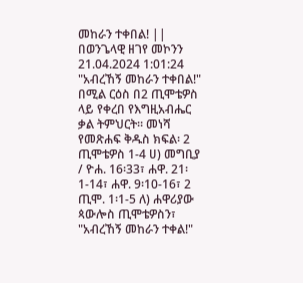መከራን ተቀበል! || በወንጌላዊ ዘገየ መኮንን 21.04.2024 1:01:24
"አብረኸኝ መከራን ተቀበል!" በሚል ርዕስ በ2 ጢሞቴዎስ ላይ የቀረበ የእግዚአብሔር ቃል ትምህርት። መነሻ የመጽሐፍ ቅዱስ ክፍል፡ 2 ጢሞቴዎስ 1-4 ሀ) መግቢያ / ዮሐ. 16፡33፣ ሐዋ. 21፡1-14፣ ሐዋ. 9፡10-16፣ 2 ጢሞ. 1፡1-5 ለ) ሐዋሪያው ጳውሎስ ጢሞቴዎስን፣ "አብረኸኝ መከራን ተቀል!"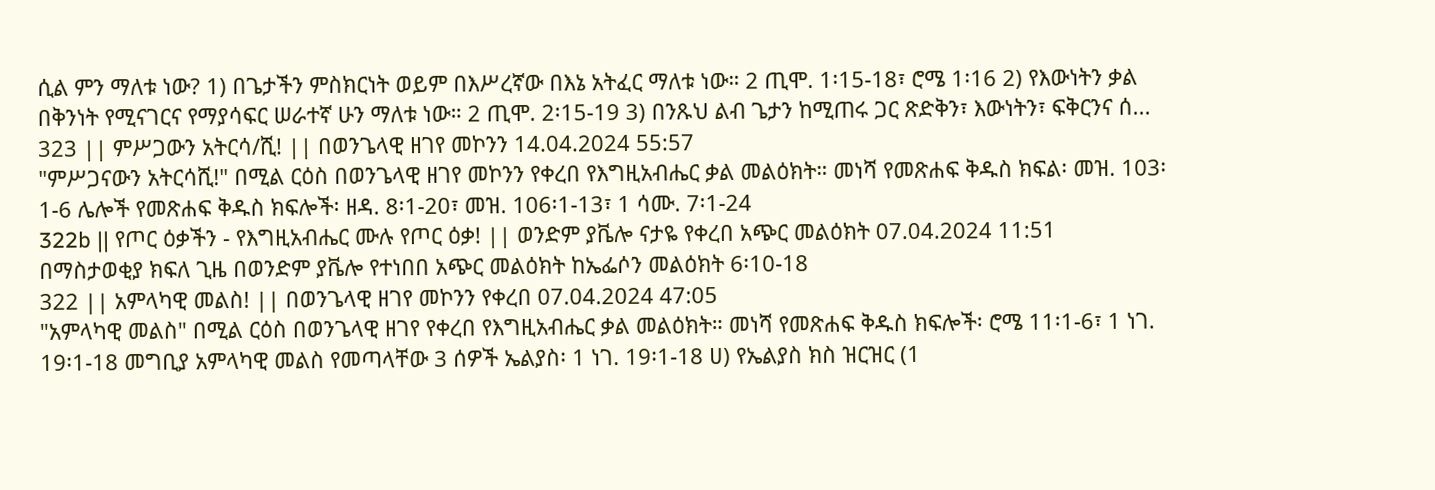ሲል ምን ማለቱ ነው? 1) በጌታችን ምስክርነት ወይም በእሥረኛው በእኔ አትፈር ማለቱ ነው። 2 ጢሞ. 1፡15-18፣ ሮሜ 1፡16 2) የእውነትን ቃል በቅንነት የሚናገርና የማያሳፍር ሠራተኛ ሁን ማለቱ ነው። 2 ጢሞ. 2፡15-19 3) በንጹህ ልብ ጌታን ከሚጠሩ ጋር ጽድቅን፣ እውነትን፣ ፍቅርንና ሰ...
323 || ምሥጋውን አትርሳ/ሺ! || በወንጌላዊ ዘገየ መኮንን 14.04.2024 55:57
"ምሥጋናውን አትርሳሺ!" በሚል ርዕስ በወንጌላዊ ዘገየ መኮንን የቀረበ የእግዚአብሔር ቃል መልዕክት። መነሻ የመጽሐፍ ቅዱስ ክፍል፡ መዝ. 103፡1-6 ሌሎች የመጽሐፍ ቅዱስ ክፍሎች፡ ዘዳ. 8፡1-20፣ መዝ. 106፡1-13፣ 1 ሳሙ. 7፡1-24
322b || የጦር ዕቃችን - የእግዚአብሔር ሙሉ የጦር ዕቃ! || ወንድም ያቬሎ ናታዬ የቀረበ አጭር መልዕክት 07.04.2024 11:51
በማስታወቂያ ክፍለ ጊዜ በወንድም ያቬሎ የተነበበ አጭር መልዕክት ከኤፌሶን መልዕክት 6፡10-18
322 || አምላካዊ መልስ! || በወንጌላዊ ዘገየ መኮንን የቀረበ 07.04.2024 47:05
"አምላካዊ መልስ" በሚል ርዕስ በወንጌላዊ ዘገየ የቀረበ የእግዚአብሔር ቃል መልዕክት። መነሻ የመጽሐፍ ቅዱስ ክፍሎች፡ ሮሜ 11፡1-6፣ 1 ነገ. 19፡1-18 መግቢያ አምላካዊ መልስ የመጣላቸው 3 ሰዎች ኤልያስ፡ 1 ነገ. 19፡1-18 ሀ) የኤልያስ ክስ ዝርዝር (1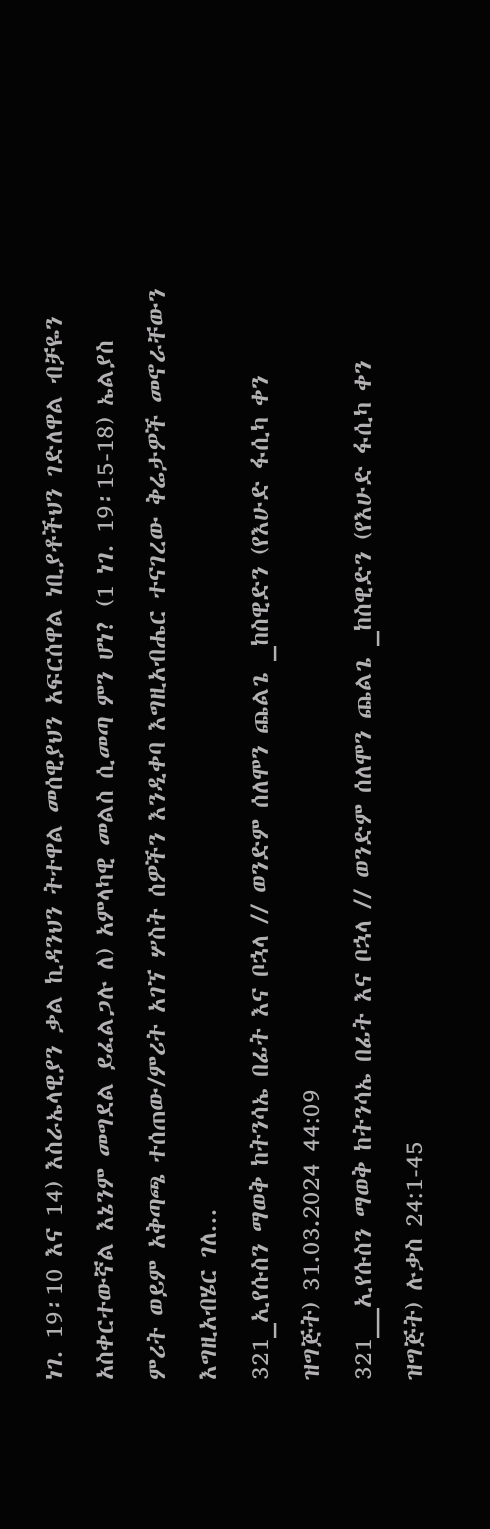ነገ. 19፡10 እና 14) እስራኤላዊያን ቃል ኪዳንህን ትተዋል መሰዊያህን አፍርሰዋል ነቢያቶችህን ገድለዋል ብቻዬን አስቀርተውኛል እኔንም መግደል ይፈልጋሉ ለ) አምላካዊ መልስ ሲመጣ ምን ሆነ? (1 ነገ. 19፡15-18) ኤልያስ ምሪት ወይም አቅጣጫ ተሰጠው/ምሪት አገኘ ሦስት ሰዎችን እንዲቀባ እግዚአብሔር ተናገረው ቅሬታዎች መኖራቸውን እግዚአብሄር ገለ...
321_ኢየሱስን ማወቅ ከትንሳኤ በፊት እና ቦኋላ // ወንድም ሰለሞን ጨልጌ _ከስዊድን (የእሁድ ፋሲካ ቀን ዝግጅት) 31.03.2024 44:09
321__ኢየሱስን ማወቅ ከትንሳኤ በፊት እና ቦኋላ // ወንድም ሰለሞን ጨልጌ _ከስዊድን (የእሁድ ፋሲካ ቀን ዝግጅት) ሉቃስ 24:1-45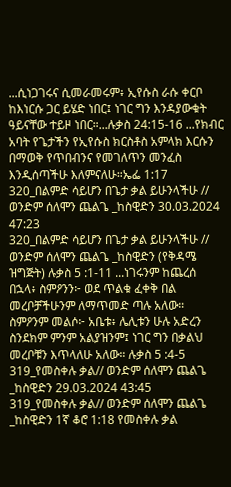...ሲነጋገሩና ሲመራመሩም፥ ኢየሱስ ራሱ ቀርቦ ከእነርሱ ጋር ይሄድ ነበር፤ ነገር ግን እንዳያውቁት ዓይናቸው ተይዞ ነበር።...ሉቃስ 24:15-16 ...የክብር አባት የጌታችን የኢየሱስ ክርስቶስ አምላክ እርሱን በማወቅ የጥበብንና የመገለጥን መንፈስ እንዲሰጣችሁ እለምናለሁ።ኤፌ 1:17
320_በልምድ ሳይሆን በጌታ ቃል ይሁንላችሁ // ወንድም ሰለሞን ጨልጌ _ከስዊድን 30.03.2024 47:23
320_በልምድ ሳይሆን በጌታ ቃል ይሁንላችሁ // ወንድም ሰለሞን ጨልጌ _ከስዊድን (የቅዳሜ ዝግጅት) ሉቃስ 5 :1-11 ...ነገሩንም ከጨረሰ በኋላ፥ ስምዖንን፦ ወደ ጥልቁ ፈቀቅ በል መረቦቻችሁንም ለማጥመድ ጣሉ አለው። ስምዖንም መልሶ፦ አቤቱ፥ ሌሊቱን ሁሉ አድረን ስንደክም ምንም አልያዝንም፤ ነገር ግን በቃልህ መረቦቹን እጥላለሁ አለው። ሉቃስ 5 :4-5
319_የመስቀሉ ቃል// ወንድም ሰለሞን ጨልጌ _ከስዊድን 29.03.2024 43:45
319_የመስቀሉ ቃል// ወንድም ሰለሞን ጨልጌ _ከስዊድን 1ኛ ቆሮ 1:18 የመስቀሉ ቃል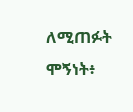ለሚጠፉት ሞኝነት፥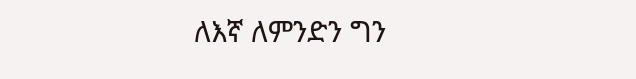ለእኛ ለምንድን ግን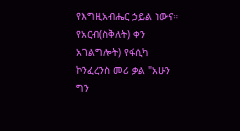የእግዚአብሔር ኃይል ነውና። የአርብ(ስቅለት) ቀን አገልግሎት) የፋሲካ ኮንፈረንስ መሪ ቃል "አሁን ግን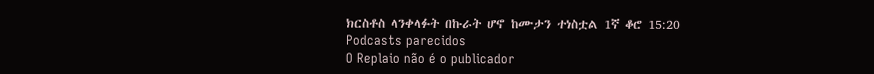ክርስቶስ ላንቀላፉት በኩራት ሆኖ ከሙታን ተነስቷል 1ኛ ቆሮ 15:20
Podcasts parecidos
O Replaio não é o publicador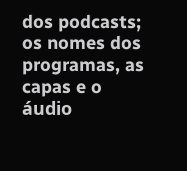dos podcasts; os nomes dos programas, as capas e o áudio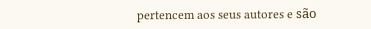pertencem aos seus autores e são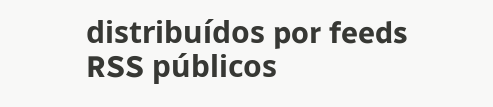distribuídos por feeds RSS públicos